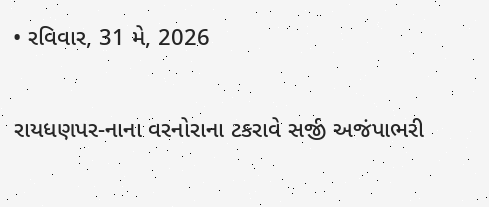• રવિવાર, 31 મે, 2026

રાયધણપર-નાના વરનોરાના ટકરાવે સર્જી અજંપાભરી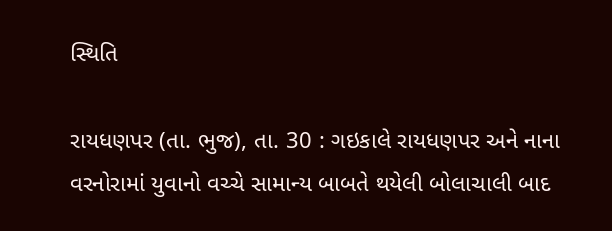સ્થિતિ

રાયધણપર (તા. ભુજ), તા. 30 : ગઇકાલે રાયધણપર અને નાના વરનોરામાં યુવાનો વચ્ચે સામાન્ય બાબતે થયેલી બોલાચાલી બાદ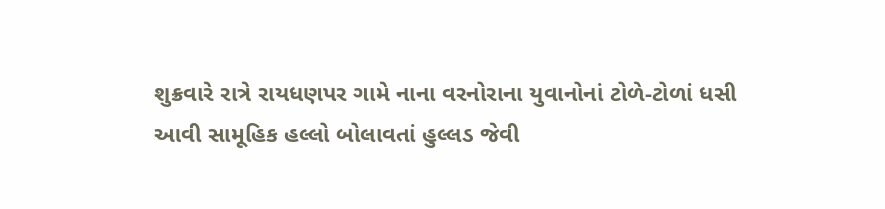શુક્રવારે રાત્રે રાયધણપર ગામે નાના વરનોરાના યુવાનોનાં ટોળે-ટોળાં ધસી આવી સામૂહિક હલ્લો બોલાવતાં હુલ્લડ જેવી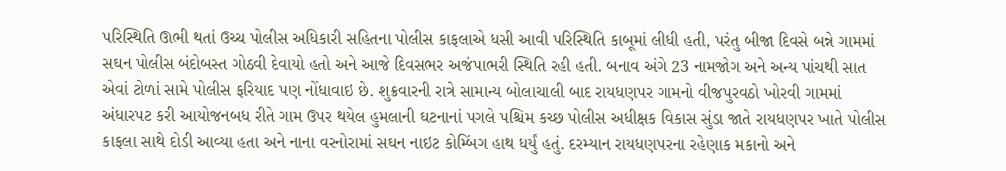પરિસ્થિતિ ઊભી થતાં ઉચ્ચ પોલીસ અધિકારી સહિતના પોલીસ કાફલાએ ધસી આવી પરિસ્થિતિ કાબૂમાં લીધી હતી, પરંતુ બીજા દિવસે બન્ને ગામમાં સઘન પોલીસ બંદોબસ્ત ગોઠવી દેવાયો હતો અને આજે દિવસભર અજંપાભરી સ્થિતિ રહી હતી. બનાવ અંગે 23 નામજોગ અને અન્ય પાંચથી સાત એવાં ટોળાં સામે પોલીસ ફરિયાદ પણ નોંધાવાઇ છે. શુક્રવારની રાત્રે સામાન્ય બોલાચાલી બાદ રાયધણપર ગામનો વીજપુરવઠો ખોરવી ગામમાં અંધારપટ કરી આયોજનબધ રીતે ગામ ઉપર થયેલ હુમલાની ઘટનાનાં પગલે પશ્ચિમ કચ્છ પોલીસ અધીક્ષક વિકાસ સુંડા જાતે રાયધણપર ખાતે પોલીસ કાફલા સાથે દોડી આવ્યા હતા અને નાના વરનોરામાં સઘન નાઇટ કોમ્બિંગ હાથ ધર્યું હતું. દરમ્યાન રાયધણપરના રહેણાક મકાનો અને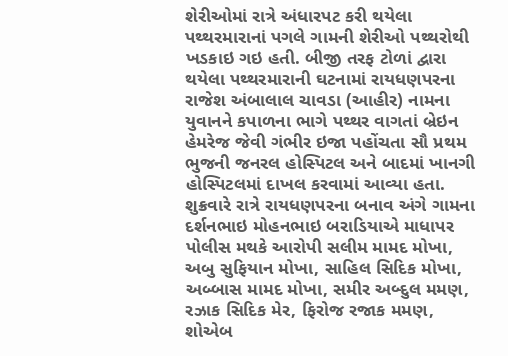શેરીઓમાં રાત્રે અંધારપટ કરી થયેલા પથ્થરમારાનાં પગલે ગામની શેરીઓ પથ્થરોથી ખડકાઇ ગઇ હતી. બીજી તરફ ટોળાં દ્વારા થયેલા પથ્થરમારાની ઘટનામાં રાયધણપરના રાજેશ અંબાલાલ ચાવડા (આહીર) નામના યુવાનને કપાળના ભાગે પથ્થર વાગતાં બ્રેઇન હેમરેજ જેવી ગંભીર ઇજા પહોંચતા સૌ પ્રથમ ભુજની જનરલ હોસ્પિટલ અને બાદમાં ખાનગી હોસ્પિટલમાં દાખલ કરવામાં આવ્યા હતા. શુક્રવારે રાત્રે રાયધણપરના બનાવ અંગે ગામના દર્શનભાઇ મોહનભાઇ બરાડિયાએ માધાપર પોલીસ મથકે આરોપી સલીમ મામદ મોખા, અબુ સુફિયાન મોખા, સાહિલ સિદિક મોખા, અબ્બાસ મામદ મોખા, સમીર અબ્દુલ મમણ, રઝાક સિદિક મેર, ફિરોજ રજાક મમણ, શોએબ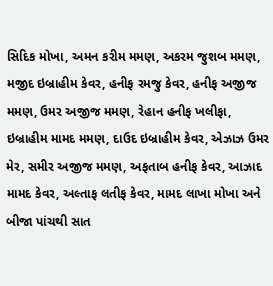સિદિક મોખા, અમન કરીમ મમણ, અકરમ જુશબ મમણ, મજીદ ઇબ્રાહીમ કેવર, હનીફ રમજુ કેવર, હનીફ અજીજ મમણ, ઉમર અજીજ મમણ, રેહાન હનીફ ખલીફા, ઇબ્રાહીમ મામદ મમણ, દાઉદ ઇબ્રાહીમ કેવર, એઝાઝ ઉમર મેર, સમીર અજીજ મમણ, અફતાબ હનીફ કેવર, આઝાદ મામદ કેવર, અલ્તાફ લતીફ કેવર, મામદ લાખા મોખા અને બીજા પાંચથી સાત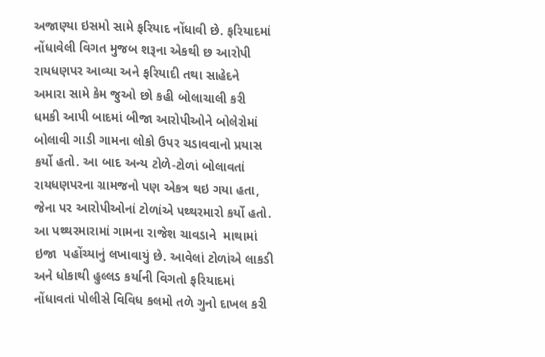અજાણ્યા ઇસમો સામે ફરિયાદ નોંધાવી છે. ફરિયાદમાં નોંધાવેલી વિગત મુજબ શરૂના એકથી છ આરોપી રાયધણપર આવ્યા અને ફરિયાદી તથા સાહેદને અમારા સામે કેમ જુઓ છો કહી બોલાચાલી કરી ધમકી આપી બાદમાં બીજા આરોપીઓને બોલેરોમાં બોલાવી ગાડી ગામના લોકો ઉપર ચડાવવાનો પ્રયાસ કર્યો હતો. આ બાદ અન્ય ટોળે-ટોળાં બોલાવતાં રાયધણપરના ગ્રામજનો પણ એકત્ર થઇ ગયા હતા, જેના પર આરોપીઓનાં ટોળાંએ પથ્થરમારો કર્યો હતો. આ પથ્થરમારામાં ગામના રાજેશ ચાવડાને  માથામાં ઇજા  પહોંચ્યાનું લખાવાયું છે. આવેલાં ટોળાંએ લાકડી અને ધોકાથી હુલ્લડ કર્યાની વિગતો ફરિયાદમાં નોંધાવતાં પોલીસે વિવિધ કલમો તળે ગુનો દાખલ કરી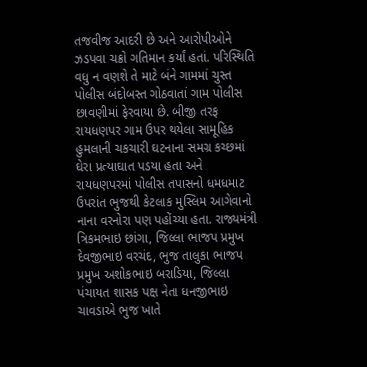તજવીજ આદરી છે અને આરોપીઓને ઝડપવા ચક્રો ગતિમાન કર્યાં હતાં. પરિસ્થિતિ વધુ ન વણશે તે માટે બંને ગામમાં ચુસ્ત પોલીસ બંદોબસ્ત ગોઠવાતાં ગામ પોલીસ છાવણીમાં ફેરવાયા છે. બીજી તરફ રાયધણપર ગામ ઉપર થયેલા સામૂહિક હુમલાની ચકચારી ઘટનાના સમગ્ર કચ્છમાં ઘેરા પ્રત્યાઘાત પડયા હતા અને રાયધણપરમાં પોલીસ તપાસનો ધમધમાટ ઉપરાંત ભુજથી કેટલાક મુસ્લિમ આગેવાનો નાના વરનોરા પણ પહોંચ્યા હતા. રાજ્યમંત્રી ત્રિકમભાઇ છાંગા, જિલ્લા ભાજપ પ્રમુખ દેવજીભાઇ વરચંદ, ભુજ તાલુકા ભાજપ પ્રમુખ અશોકભાઇ બરાડિયા, જિલ્લા પંચાયત શાસક પક્ષ નેતા ધનજીભાઇ ચાવડાએ ભુજ ખાતે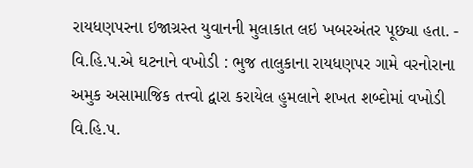રાયધણપરના ઇજાગ્રસ્ત યુવાનની મુલાકાત લઇ ખબરઅંતર પૂછ્યા હતા. - વિ.હિ.પ.એ ઘટનાને વખોડી : ભુજ તાલુકાના રાયધણપર ગામે વરનોરાના અમુક અસામાજિક તત્ત્વો દ્વારા કરાયેલ હુમલાને શખત શબ્દોમાં વખોડી વિ.હિ.પ.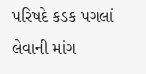પરિષદે કડક પગલાં લેવાની માંગ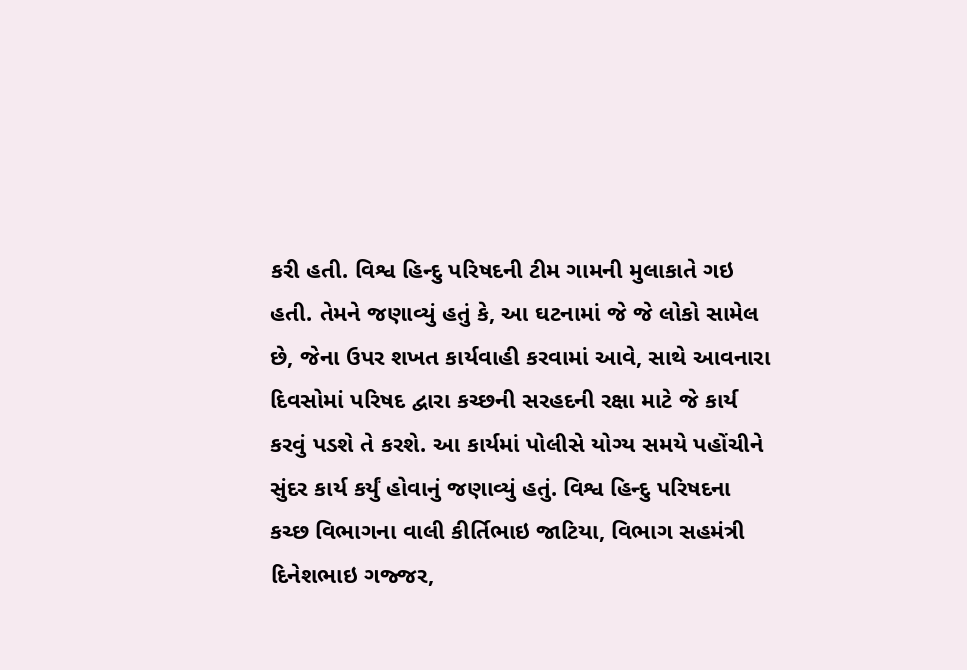કરી હતી. વિશ્વ હિન્દુ પરિષદની ટીમ ગામની મુલાકાતે ગઇ હતી. તેમને જણાવ્યું હતું કે, આ ઘટનામાં જે જે લોકો સામેલ છે, જેના ઉપર શખત કાર્યવાહી કરવામાં આવે, સાથે આવનારા દિવસોમાં પરિષદ દ્વારા કચ્છની સરહદની રક્ષા માટે જે કાર્ય કરવું પડશે તે કરશે. આ કાર્યમાં પોલીસે યોગ્ય સમયે પહોંચીને સુંદર કાર્ય કર્યું હોવાનું જણાવ્યું હતું. વિશ્વ હિન્દુ પરિષદના કચ્છ વિભાગના વાલી કીર્તિભાઇ જાટિયા, વિભાગ સહમંત્રી દિનેશભાઇ ગજ્જર,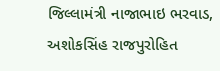જિલ્લામંત્રી નાજાભાઇ ભરવાડ, અશોકસિંહ રાજપુરોહિત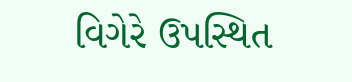વિગેરે ઉપસ્થિત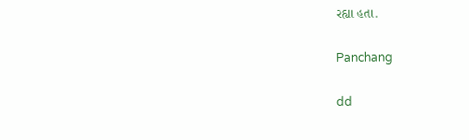રહ્યા હતા.

Panchang

dd